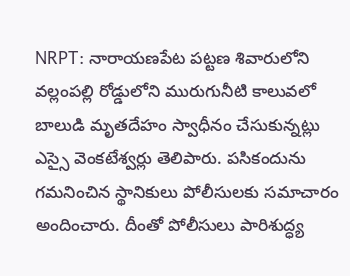NRPT: నారాయణపేట పట్టణ శివారులోని వల్లంపల్లి రోడ్డులోని మురుగునీటి కాలువలో బాలుడి మృతదేహం స్వాధీనం చేసుకున్నట్లు ఎస్సై వెంకటేశ్వర్లు తెలిపారు. పసికందును గమనించిన స్థానికులు పోలీసులకు సమాచారం అందించారు. దీంతో పోలీసులు పారిశుద్ధ్య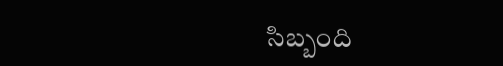సిబ్బంది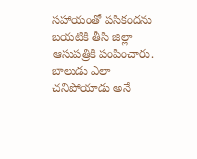సహాయంతో పసికందను బయటికి తీసి జిల్లా ఆసుపత్రికి పంపించారు. బాలుడు ఎలా చనిపోయాడు అనే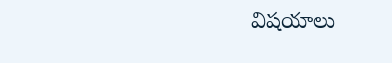విషయాలు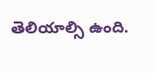తెలియాల్సి ఉంది.